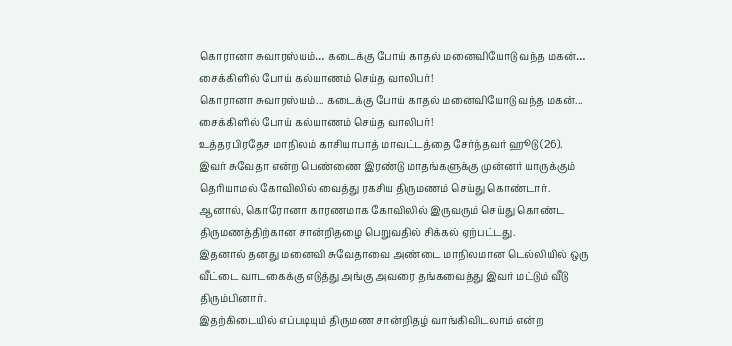கொரானா சுவாரஸ்யம்… கடைக்கு போய் காதல் மனைவியோடு வந்த மகன்… சைக்கிளில் போய் கல்யாணம் செய்த வாலிபர்!
கொரானா சுவாரஸ்யம்... கடைக்கு போய் காதல் மனைவியோடு வந்த மகன்... சைக்கிளில் போய் கல்யாணம் செய்த வாலிபர்!
உத்தரபிரதேச மாநிலம் காசியாபாத் மாவட்டத்தை சேர்ந்தவர் ஹூடு (26). இவர் சுவேதா என்ற பெண்ணை இரண்டு மாதங்களுக்கு முன்னர் யாருக்கும் தெரியாமல் கோவிலில் வைத்து ரகசிய திருமணம் செய்து கொண்டார்.
ஆனால், கொரோனா காரணமாக கோவிலில் இருவரும் செய்து கொண்ட திருமணத்திற்கான சான்றிதழை பெறுவதில் சிக்கல் ஏற்பட்டது.
இதனால் தனது மனைவி சுவேதாவை அண்டை மாநிலமான டெல்லியில் ஒரு வீட்டை வாடகைக்கு எடுத்து அங்கு அவரை தங்கவைத்து இவர் மட்டும் வீடு திரும்பினார்.
இதற்கிடையில் எப்படியும் திருமண சான்றிதழ் வாங்கிவிடலாம் என்ற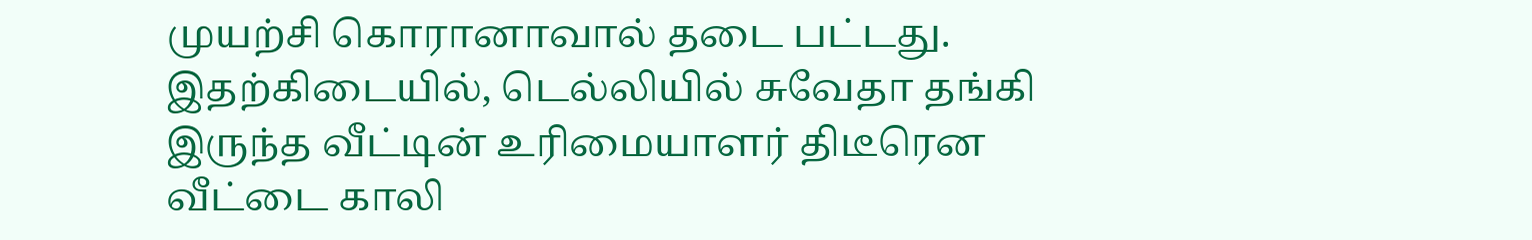முயற்சி கொரானாவால் தடை பட்டது.
இதற்கிடையில், டெல்லியில் சுவேதா தங்கி இருந்த வீட்டின் உரிமையாளர் திடீரென வீட்டை காலி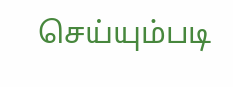செய்யும்படி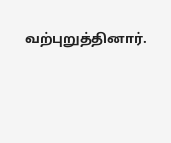வற்புறுத்தினார்.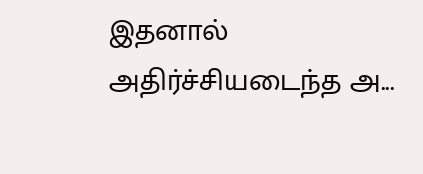இதனால் அதிர்ச்சியடைந்த அ...